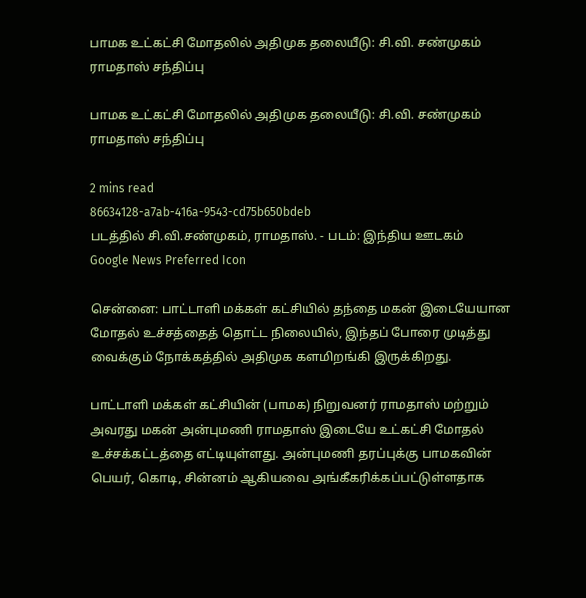பாமக உட்கட்சி மோதலில் அதிமுக தலையீடு: சி.வி. சண்முகம் ராமதாஸ் சந்திப்பு

பாமக உட்கட்சி மோதலில் அதிமுக தலையீடு: சி.வி. சண்முகம் ராமதாஸ் சந்திப்பு

2 mins read
86634128-a7ab-416a-9543-cd75b650bdeb
படத்தில் சி.வி.சண்முகம், ராமதாஸ். - படம்: இந்திய ஊடகம்
Google News Preferred Icon

சென்னை: பாட்டாளி மக்கள் கட்சியில் தந்தை மகன் இடையேயான மோதல் உச்சத்தைத் தொட்ட நிலையில், இந்தப் போரை முடித்து வைக்கும் நோக்கத்தில் அதிமுக களமிறங்கி இருக்கிறது.

பாட்டாளி மக்கள் கட்சியின் (பாமக) நிறுவனர் ராமதாஸ் மற்றும் அவரது மகன் அன்புமணி ராமதாஸ் இடையே உட்கட்சி மோதல் உச்சக்கட்டத்தை எட்டியுள்ளது. அன்புமணி தரப்புக்கு பாமகவின் பெயர், கொடி, சின்னம் ஆகியவை அங்கீகரிக்கப்பட்டுள்ளதாக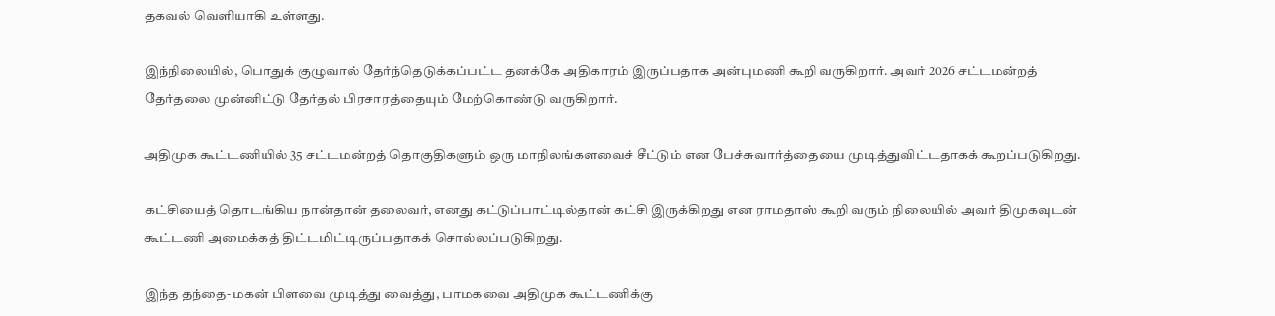தகவல் வெளியாகி உள்ளது.

இந்நிலையில், பொதுக் குழுவால் தேர்ந்தெடுக்கப்பட்ட தனக்கே அதிகாரம் இருப்பதாக அன்புமணி கூறி வருகிறார். அவர் 2026 சட்டமன்றத் தேர்தலை முன்னிட்டு தேர்தல் பிரசாரத்தையும் மேற்கொண்டு வருகிறார்.

அதிமுக கூட்டணியில் 35 சட்டமன்றத் தொகுதிகளும் ஒரு மாநிலங்களவைச் சீட்டும் என பேச்சுவார்த்தையை முடித்துவிட்டதாகக் கூறப்படுகிறது.

கட்சியைத் தொடங்கிய நான்தான் தலைவர், எனது கட்டுப்பாட்டில்தான் கட்சி இருக்கிறது என ராமதாஸ் கூறி வரும் நிலையில் அவர் திமுகவுடன் கூட்டணி அமைக்கத் திட்டமிட்டிருப்பதாகக் சொல்லப்படுகிறது.

இந்த தந்தை-மகன் பிளவை முடித்து வைத்து, பாமகவை அதிமுக கூட்டணிக்கு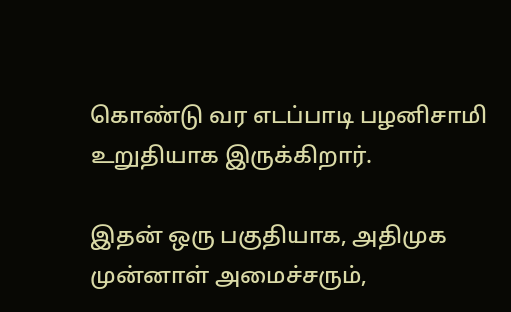கொண்டு வர எடப்பாடி பழனிசாமி உறுதியாக இருக்கிறார்.

இதன் ஒரு பகுதியாக, அதிமுக முன்னாள் அமைச்சரும்,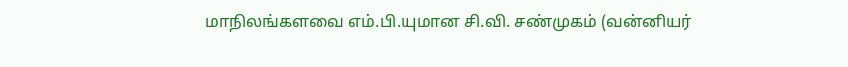மாநிலங்களவை எம்.பி.யுமான சி.வி. சண்முகம் (வன்னியர்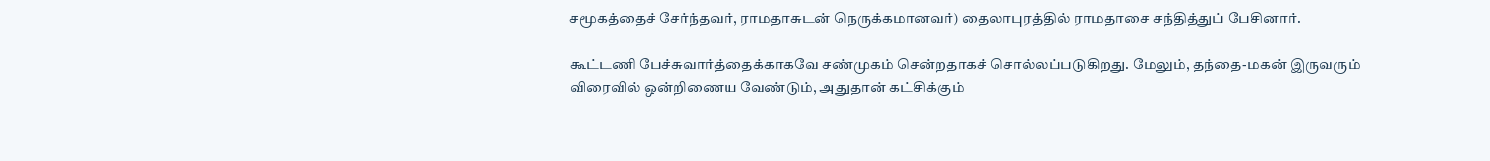சமூகத்தைச் சேர்ந்தவர், ராமதாசுடன் நெருக்கமானவர்) தைலாபுரத்தில் ராமதாசை சந்தித்துப் பேசினார்.

கூட்டணி பேச்சுவார்த்தைக்காகவே சண்முகம் சென்றதாகச் சொல்லப்படுகிறது. மேலும், தந்தை-மகன் இருவரும் விரைவில் ஒன்றிணைய வேண்டும், அதுதான் கட்சிக்கும்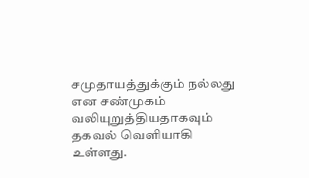சமுதாயத்துக்கும் நல்லது என சண்முகம் வலியுறுத்தியதாகவும் தகவல் வெளியாகி உள்ளது.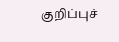குறிப்புச்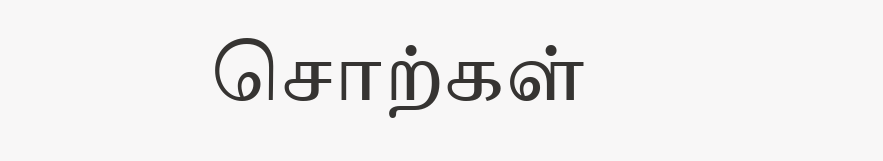சொற்கள்